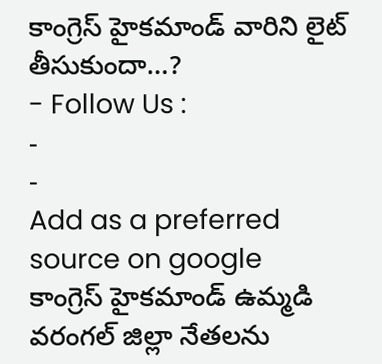కాంగ్రెస్ హైకమాండ్ వారిని లైట్ తీసుకుందా…?
- Follow Us :
-
-
Add as a preferred
source on google
కాంగ్రెస్ హైకమాండ్ ఉమ్మడి వరంగల్ జిల్లా నేతలను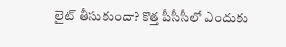లైట్ తీసుకుందా? కొత్త పీసీసీలో ఎందుకు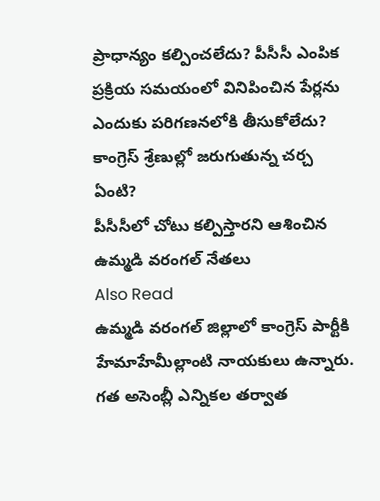ప్రాధాన్యం కల్పించలేదు? పీసీసీ ఎంపిక ప్రక్రియ సమయంలో వినిపించిన పేర్లను ఎందుకు పరిగణనలోకి తీసుకోలేదు? కాంగ్రెస్ శ్రేణుల్లో జరుగుతున్న చర్చ ఏంటి?
పీసీసీలో చోటు కల్పిస్తారని ఆశించిన ఉమ్మడి వరంగల్ నేతలు
Also Read
ఉమ్మడి వరంగల్ జిల్లాలో కాంగ్రెస్ పార్టీకి హేమాహేమీల్లాంటి నాయకులు ఉన్నారు. గత అసెంబ్లీ ఎన్నికల తర్వాత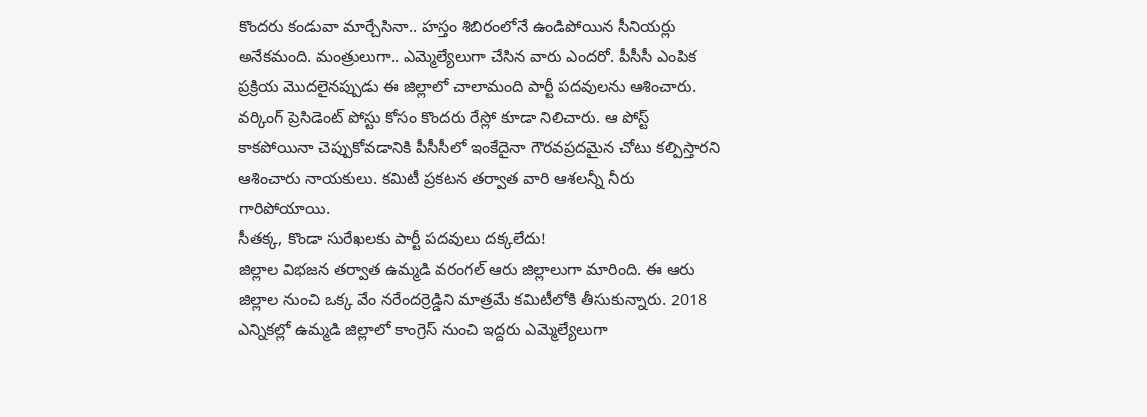కొందరు కండువా మార్చేసినా.. హస్తం శిబిరంలోనే ఉండిపోయిన సీనియర్లు అనేకమంది. మంత్రులుగా.. ఎమ్మెల్యేలుగా చేసిన వారు ఎందరో. పీసీసీ ఎంపిక ప్రక్రియ మొదలైనప్పుడు ఈ జిల్లాలో చాలామంది పార్టీ పదవులను ఆశించారు. వర్కింగ్ ప్రెసిడెంట్ పోస్టు కోసం కొందరు రేస్లో కూడా నిలిచారు. ఆ పోస్ట్ కాకపోయినా చెప్పుకోవడానికి పీసీసీలో ఇంకేదైనా గౌరవప్రదమైన చోటు కల్పిస్తారని ఆశించారు నాయకులు. కమిటీ ప్రకటన తర్వాత వారి ఆశలన్నీ నీరు గారిపోయాయి.
సీతక్క, కొండా సురేఖలకు పార్టీ పదవులు దక్కలేదు!
జిల్లాల విభజన తర్వాత ఉమ్మడి వరంగల్ ఆరు జిల్లాలుగా మారింది. ఈ ఆరు జిల్లాల నుంచి ఒక్క వేం నరేందర్రెడ్డిని మాత్రమే కమిటీలోకి తీసుకున్నారు. 2018 ఎన్నికల్లో ఉమ్మడి జిల్లాలో కాంగ్రెస్ నుంచి ఇద్దరు ఎమ్మెల్యేలుగా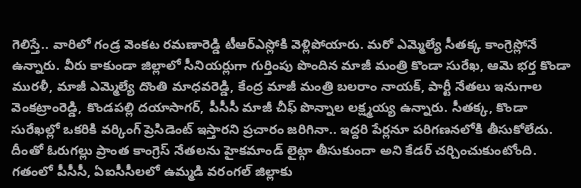గెలిస్తే.. వారిలో గండ్ర వెంకట రమణారెడ్డి టీఆర్ఎస్లోకి వెళ్లిపోయారు. మరో ఎమ్మెల్యే సీతక్క కాంగ్రెస్లోనే ఉన్నారు. వీరు కాకుండా జిల్లాలో సీనియర్లుగా గుర్తింపు పొందిన మాజీ మంత్రి కొండా సురేఖ, ఆమె భర్త కొండా మురళీ, మాజీ ఎమ్మెల్యే దొంతి మాధవరెడ్డి, కేంద్ర మాజీ మంత్రి బలరాం నాయక్, పార్టీ నేతలు ఇనుగాల వెంకట్రాంరెడ్డి, కొండపల్లి దయాసాగర్, పీసీసీ మాజీ చీఫ్ పొన్నాల లక్ష్మయ్య ఉన్నారు. సీతక్క, కొండా సురేఖల్లో ఒకరికి వర్కింగ్ ప్రెసిడెంట్ ఇస్తారని ప్రచారం జరిగినా.. ఇద్దరి పేర్లనూ పరిగణనలోకి తీసుకోలేదు. దీంతో ఓరుగల్లు ప్రాంత కాంగ్రెస్ నేతలను హైకమాండ్ లైట్గా తీసుకుందా అని కేడర్ చర్చించుకుంటోంది.
గతంలో పీసీసీ, ఏఐసీసీలలో ఉమ్మడి వరంగల్ జిల్లాకు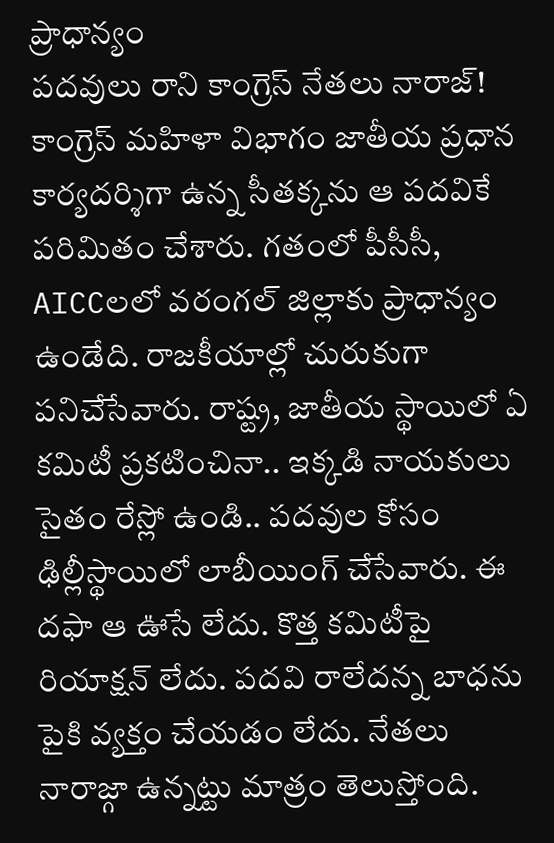ప్రాధాన్యం
పదవులు రాని కాంగ్రెస్ నేతలు నారాజ్!
కాంగ్రెస్ మహిళా విభాగం జాతీయ ప్రధాన కార్యదర్శిగా ఉన్న సీతక్కను ఆ పదవికే పరిమితం చేశారు. గతంలో పీసీసీ, AICCలలో వరంగల్ జిల్లాకు ప్రాధాన్యం ఉండేది. రాజకీయాల్లో చురుకుగా పనిచేసేవారు. రాష్ట్ర, జాతీయ స్థాయిలో ఏ కమిటీ ప్రకటించినా.. ఇక్కడి నాయకులు సైతం రేస్లో ఉండి.. పదవుల కోసం ఢిల్లీస్థాయిలో లాబీయింగ్ చేసేవారు. ఈ దఫా ఆ ఊసే లేదు. కొత్త కమిటీపై రియాక్షన్ లేదు. పదవి రాలేదన్న బాధను పైకి వ్యక్తం చేయడం లేదు. నేతలు నారాజ్గా ఉన్నట్టు మాత్రం తెలుస్తోంది.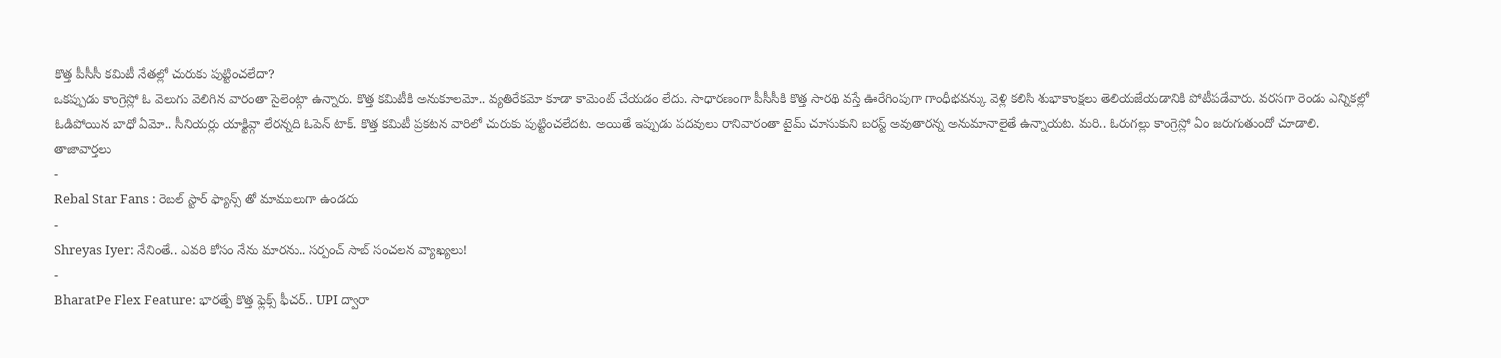కొత్త పీసీసీ కమిటీ నేతల్లో చురుకు పుట్టించలేదా?
ఒకప్పుడు కాంగ్రెస్లో ఓ వెలుగు వెలిగిన వారంతా సైలెంట్గా ఉన్నారు. కొత్త కమిటీకి అనుకూలమో.. వ్యతిరేకమో కూడా కామెంట్ చేయడం లేదు. సాధారణంగా పీసీసీకి కొత్త సారథి వస్తే ఊరేగింపుగా గాంధీభవన్కు వెళ్లి కలిసి శుభాకాంక్షలు తెలియజేయడానికి పోటీపడేవారు. వరసగా రెండు ఎన్నికల్లో ఓడిపోయిన బాధో ఏమో.. సీనియర్లు యాక్టివ్గా లేరన్నది ఓపెన్ టాక్. కొత్త కమిటీ ప్రకటన వారిలో చురుకు పుట్టించలేదట. అయితే ఇప్పుడు పదవులు రానివారంతా టైమ్ చూసుకుని బరస్ట్ అవుతారన్న అనుమానాలైతే ఉన్నాయట. మరి.. ఓరుగల్లు కాంగ్రెస్లో ఏం జరుగుతుందో చూడాలి.
తాజావార్తలు
-
Rebal Star Fans : రెబల్ స్టార్ ఫ్యాన్స్ తో మాములుగా ఉండదు
-
Shreyas Iyer: నేనింతే.. ఎవరి కోసం నేను మారను.. సర్పంచ్ సాబ్ సంచలన వ్యాఖ్యలు!
-
BharatPe Flex Feature: భారత్పే కొత్త ఫ్లెక్స్ ఫీచర్.. UPI ద్వారా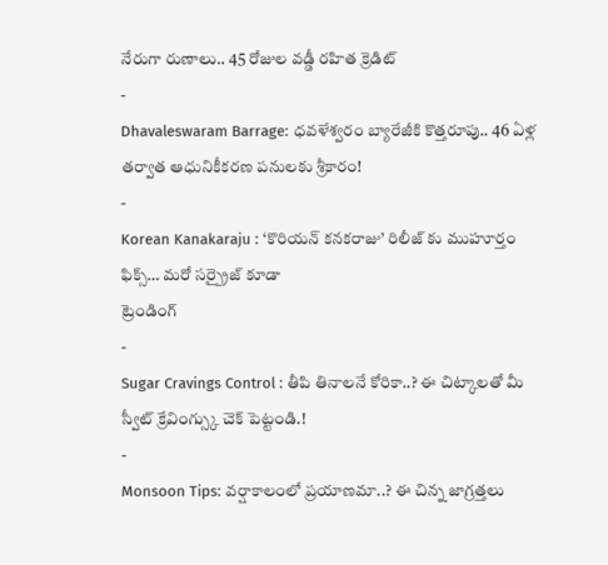నేరుగా రుణాలు.. 45 రోజుల వడ్డీ రహిత క్రెడిట్
-
Dhavaleswaram Barrage: ధవళేశ్వరం బ్యారేజీకి కొత్తరూపు.. 46 ఏళ్ల తర్వాత ఆధునికీకరణ పనులకు శ్రీకారం!
-
Korean Kanakaraju : ‘కొరియన్ కనకరాజు’ రిలీజ్ కు ముహూర్తం ఫిక్స్… మరో సర్ప్రైజ్ కూడా
ట్రెండింగ్
-
Sugar Cravings Control : తీపి తినాలనే కోరికా..? ఈ చిట్కాలతో మీ స్వీట్ క్రేవింగ్స్కు చెక్ పెట్టండి.!
-
Monsoon Tips: వర్షాకాలంలో ప్రయాణమా..? ఈ చిన్న జాగ్రత్తలు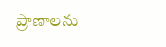ప్రాణాలను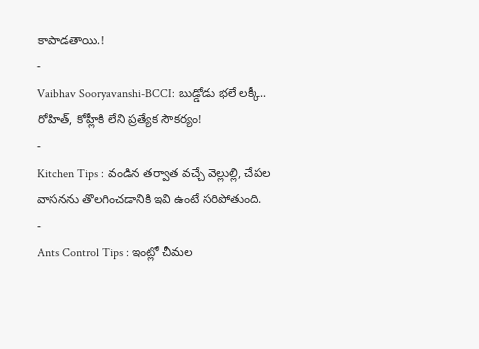కాపాడతాయి.!
-
Vaibhav Sooryavanshi-BCCI: బుడ్డోడు భలే లక్కీ.. రోహిత్, కోహ్లీకి లేని ప్రత్యేక సౌకర్యం!
-
Kitchen Tips : వండిన తర్వాత వచ్చే వెల్లుల్లి, చేపల వాసనను తొలగించడానికి ఇవి ఉంటే సరిపోతుంది.
-
Ants Control Tips : ఇంట్లో చీమల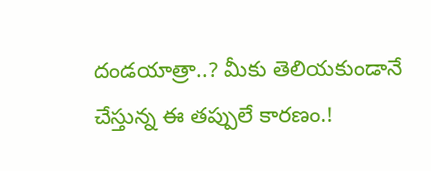దండయాత్రా..? మీకు తెలియకుండానే చేస్తున్న ఈ తప్పులే కారణం.!